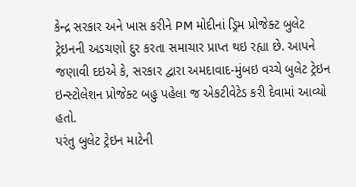કેન્દ્ર સરકાર અને ખાસ કરીને PM મોદીનાં ડ્રિમ પ્રોજેક્ટ બુલેટ ટ્રેઇનની અડચણો દુર કરતા સમાચાર પ્રાપ્ત થઇ રહ્યા છે. આપને જણાવી દઇએ કે, સરકાર દ્વારા અમદાવાદ-મુંબઇ વચ્ચે બુલેટ ટ્રેઇન ઇન્સ્ટોલેશન પ્રોજેક્ટ બહુ પહેલા જ એકટીવેટેડ કરી દેવામાં આવ્યો હતો.
પરંતુ બુલેટ ટ્રેઇન માટેની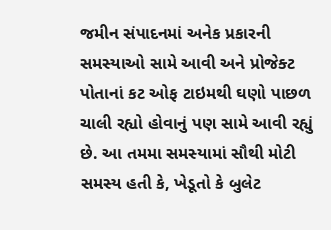જમીન સંપાદનમાં અનેક પ્રકારની સમસ્યાઓ સામે આવી અને પ્રોજેક્ટ પોતાનાં કટ ઓફ ટાઇમથી ઘણો પાછળ ચાલી રહ્યો હોવાનું પણ સામે આવી રહ્યું છે. આ તમમા સમસ્યામાં સૌથી મોટી સમસ્ય હતી કે, ખેડૂતો કે બુલેટ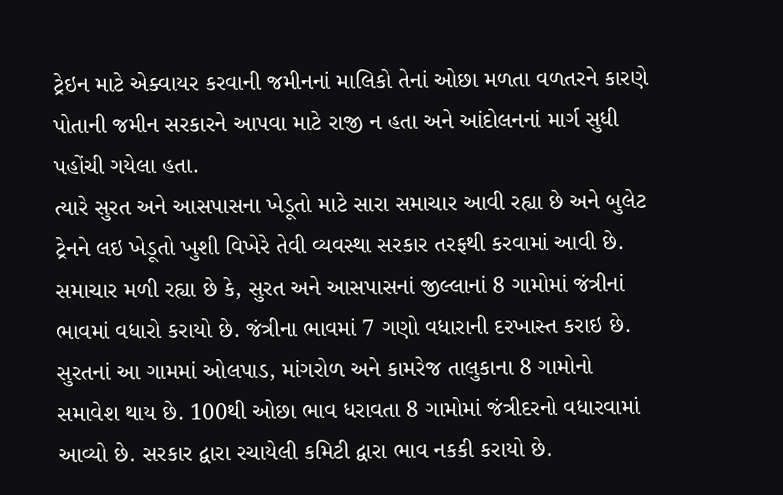ટ્રેઇન માટે એક્વાયર કરવાની જમીનનાં માલિકો તેનાં ઓછા મળતા વળતરને કારણે પોતાની જમીન સરકારને આપવા માટે રાજી ન હતા અને આંદોલનનાં માર્ગ સુધી પહોંચી ગયેલા હતા.
ત્યારે સુરત અને આસપાસના ખેડૂતો માટે સારા સમાચાર આવી રહ્યા છે અને બુલેટ ટ્રેનને લઇ ખેડૂતો ખુશી વિખેરે તેવી વ્યવસ્થા સરકાર તરફથી કરવામાં આવી છે. સમાચાર મળી રહ્યા છે કે, સુરત અને આસપાસનાં જીલ્લાનાં 8 ગામોમાં જંત્રીનાં ભાવમાં વધારો કરાયો છે. જંત્રીના ભાવમાં 7 ગણો વધારાની દરખાસ્ત કરાઇ છે.
સુરતનાં આ ગામમાં ઓલપાડ, માંગરોળ અને કામરેજ તાલુકાના 8 ગામોનો સમાવેશ થાય છે. 100થી ઓછા ભાવ ધરાવતા 8 ગામોમાં જંત્રીદરનો વધારવામાં આવ્યો છે. સરકાર દ્વારા રચાયેલી કમિટી દ્વારા ભાવ નકકી કરાયો છે.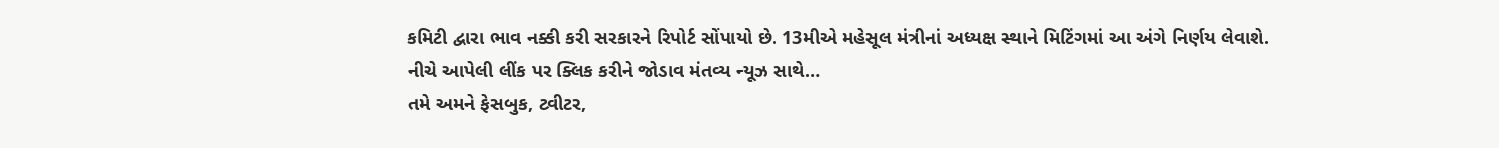કમિટી દ્વારા ભાવ નક્કી કરી સરકારને રિપોર્ટ સોંપાયો છે. 13મીએ મહેસૂલ મંત્રીનાં અધ્યક્ષ સ્થાને મિટિંગમાં આ અંગે નિર્ણય લેવાશે.
નીચે આપેલી લીંક પર ક્લિક કરીને જોડાવ મંતવ્ય ન્યૂઝ સાથે…
તમે અમને ફેસબુક, ટ્વીટર,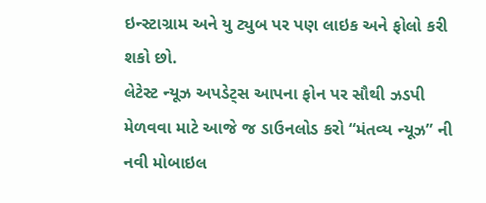ઇન્સ્ટાગ્રામ અને યુ ટ્યુબ પર પણ લાઇક અને ફોલો કરી શકો છો.
લેટેસ્ટ ન્યૂઝ અપડેટ્સ આપના ફોન પર સૌથી ઝડપી મેળવવા માટે આજે જ ડાઉનલોડ કરો “મંતવ્ય ન્યૂઝ” ની નવી મોબાઇલ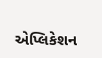એપ્લિકેશન